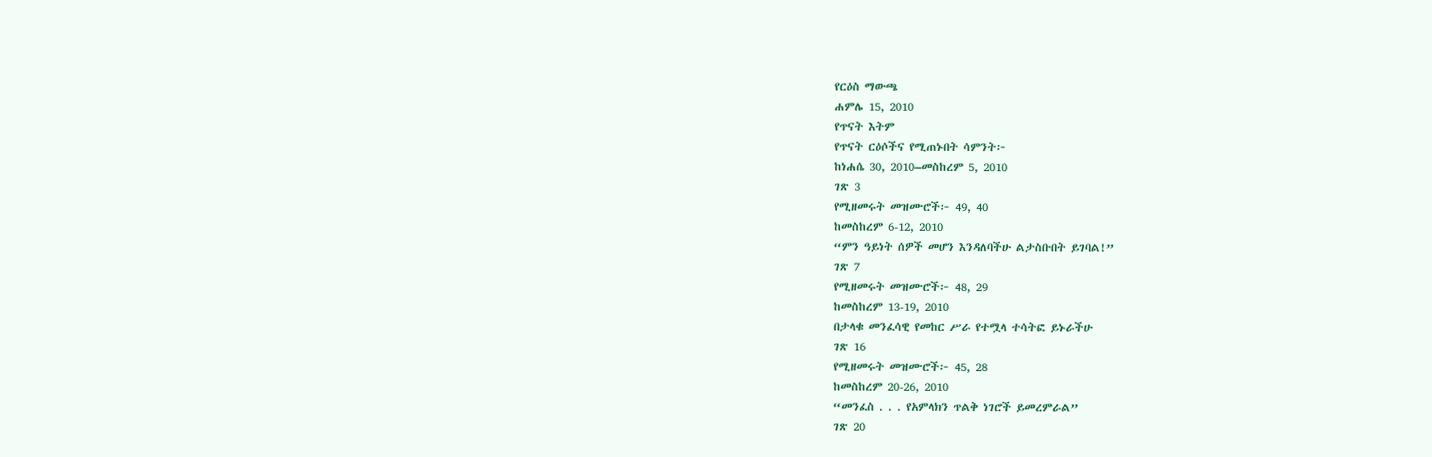የርዕስ ማውጫ
ሐምሌ 15, 2010
የጥናት እትም
የጥናት ርዕሶችና የሚጠኑበት ሳምንት፦
ከነሐሴ 30, 2010–መስከረም 5, 2010
ገጽ 3
የሚዘመሩት መዝሙሮች፦ 49, 40
ከመስከረም 6-12, 2010
“ምን ዓይነት ሰዎች መሆን እንዳለባችሁ ልታስቡበት ይገባል!”
ገጽ 7
የሚዘመሩት መዝሙሮች፦ 48, 29
ከመስከረም 13-19, 2010
በታላቁ መንፈሳዊ የመከር ሥራ የተሟላ ተሳትፎ ይኑራችሁ
ገጽ 16
የሚዘመሩት መዝሙሮች፦ 45, 28
ከመስከረም 20-26, 2010
“መንፈስ . . . የአምላክን ጥልቅ ነገሮች ይመረምራል”
ገጽ 20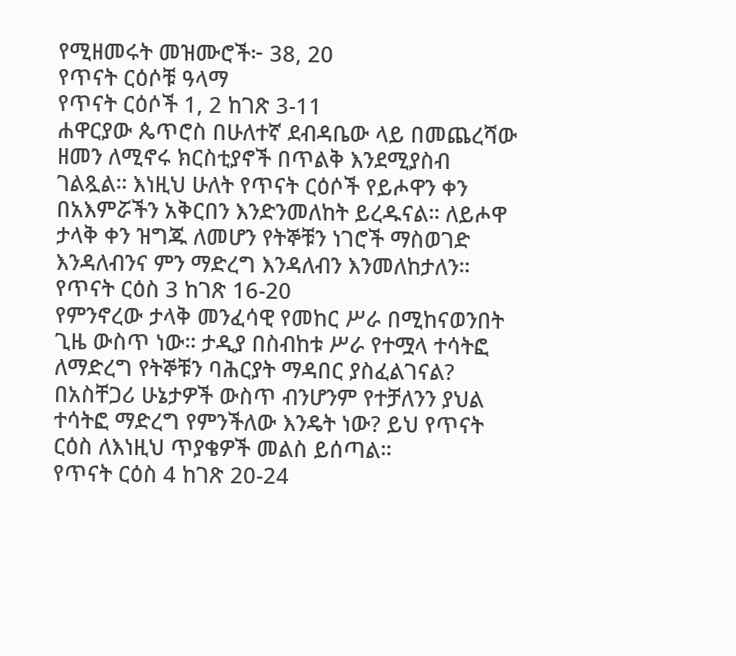የሚዘመሩት መዝሙሮች፦ 38, 20
የጥናት ርዕሶቹ ዓላማ
የጥናት ርዕሶች 1, 2 ከገጽ 3-11
ሐዋርያው ጴጥሮስ በሁለተኛ ደብዳቤው ላይ በመጨረሻው ዘመን ለሚኖሩ ክርስቲያኖች በጥልቅ እንደሚያስብ ገልጿል። እነዚህ ሁለት የጥናት ርዕሶች የይሖዋን ቀን በአእምሯችን አቅርበን እንድንመለከት ይረዱናል። ለይሖዋ ታላቅ ቀን ዝግጁ ለመሆን የትኞቹን ነገሮች ማስወገድ እንዳለብንና ምን ማድረግ እንዳለብን እንመለከታለን።
የጥናት ርዕስ 3 ከገጽ 16-20
የምንኖረው ታላቅ መንፈሳዊ የመከር ሥራ በሚከናወንበት ጊዜ ውስጥ ነው። ታዲያ በስብከቱ ሥራ የተሟላ ተሳትፎ ለማድረግ የትኞቹን ባሕርያት ማዳበር ያስፈልገናል? በአስቸጋሪ ሁኔታዎች ውስጥ ብንሆንም የተቻለንን ያህል ተሳትፎ ማድረግ የምንችለው እንዴት ነው? ይህ የጥናት ርዕስ ለእነዚህ ጥያቄዎች መልስ ይሰጣል።
የጥናት ርዕስ 4 ከገጽ 20-24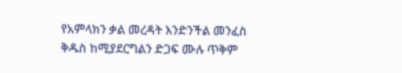የአምላክን ቃል መረዳት እንድንችል መንፈስ ቅዱስ ከሚያደርግልን ድጋፍ ሙሉ ጥቅም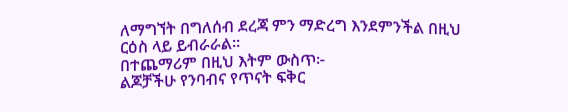ለማግኘት በግለሰብ ደረጃ ምን ማድረግ እንደምንችል በዚህ ርዕስ ላይ ይብራራል።
በተጨማሪም በዚህ እትም ውስጥ፦
ልጆቻችሁ የንባብና የጥናት ፍቅር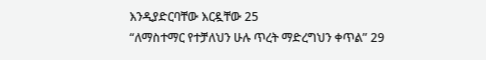እንዲያድርባቸው እርዷቸው 25
“ለማስተማር የተቻለህን ሁሉ ጥረት ማድረግህን ቀጥል” 29